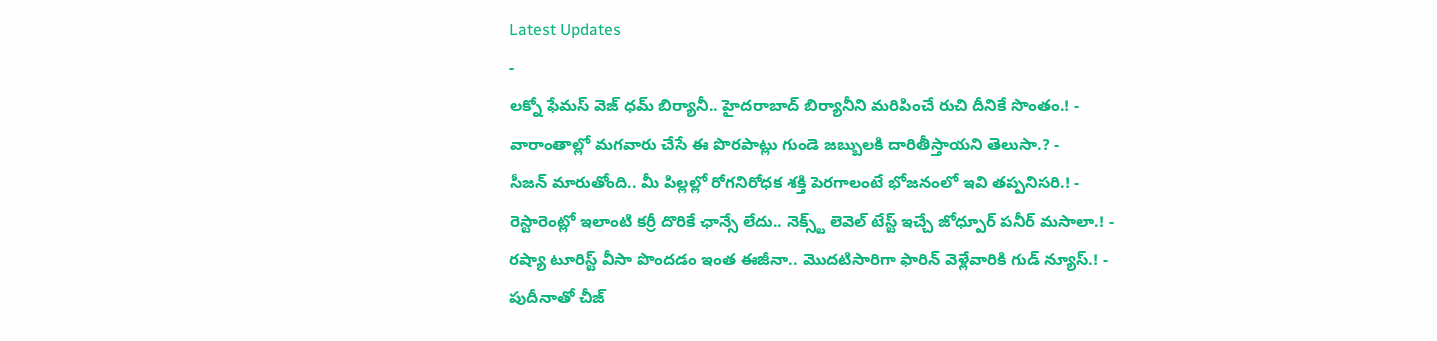Latest Updates
-
లక్నో ఫేమస్ వెజ్ ధమ్ బిర్యానీ.. హైదరాబాద్ బిర్యానీని మరిపించే రుచి దీనికే సొంతం.! -
వారాంతాల్లో మగవారు చేసే ఈ పొరపాట్లు గుండె జబ్బులకి దారితీస్తాయని తెలుసా.? -
సీజన్ మారుతోంది.. మీ పిల్లల్లో రోగనిరోధక శక్తి పెరగాలంటే భోజనంలో ఇవి తప్పనిసరి.! -
రెస్టారెంట్లో ఇలాంటి కర్రీ దొరికే ఛాన్సే లేదు.. నెక్స్ట్ లెవెల్ టేస్ట్ ఇచ్చే జోధ్పూర్ పనీర్ మసాలా.! -
రష్యా టూరిస్ట్ వీసా పొందడం ఇంత ఈజీనా.. మొదటిసారిగా ఫారిన్ వెళ్లేవారికి గుడ్ న్యూస్.! -
పుదీనాతో చీజ్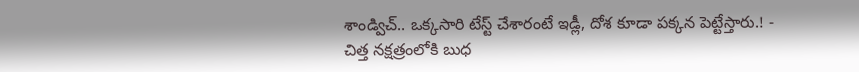శాండ్విచ్.. ఒక్కసారి టేస్ట్ చేశారంటే ఇడ్లీ, దోశ కూడా పక్కన పెట్టేస్తారు.! -
చిత్త నక్షత్రంలోకి బుధ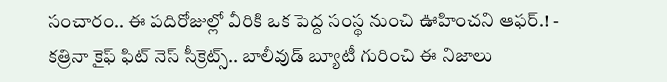సంచారం.. ఈ పదిరోజుల్లో వీరికి ఒక పెద్ద సంస్థ నుంచి ఊహించని ఆఫర్.! -
కత్రినా కైఫ్ ఫిట్ నెస్ సీక్రెట్స్.. బాలీవుడ్ బ్యూటీ గురించి ఈ నిజాలు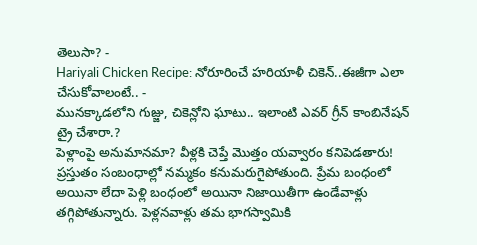తెలుసా? -
Hariyali Chicken Recipe: నోరూరించే హరియాళీ చికెన్..ఈజీగా ఎలా చేసుకోవాలంటే.. -
మునక్కాడలోని గుజ్జు, చికెన్లోని ఘాటు.. ఇలాంటి ఎవర్ గ్రీన్ కాంబినేషన్ ట్రై చేశారా.?
పెళ్లాంపై అనుమానమా? వీళ్లకి చెప్తే మొత్తం యవ్వారం కనిపెడతారు!
ప్రస్తుతం సంబంధాల్లో నమ్మకం కనుమరుగైపోతుంది. ప్రేమ బంధంలో అయినా లేదా పెళ్లి బంధంలో అయినా నిజాయితీగా ఉండేవాళ్లు తగ్గిపోతున్నారు. పెళ్లనవాళ్లు తమ భాగస్వామికి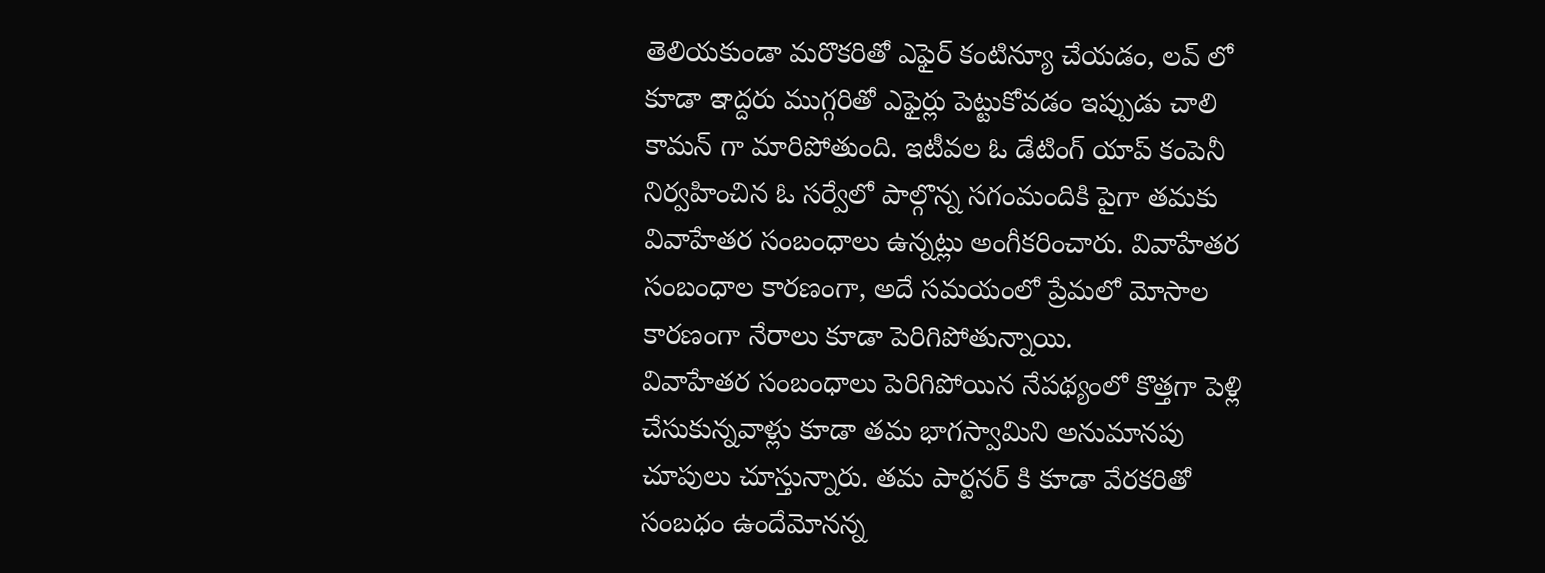తెలియకుండా మరొకరితో ఎఫైర్ కంటిన్యూ చేయడం, లవ్ లో కూడా ఇాద్దరు ముగ్గరితో ఎఫైర్లు పెట్టుకోవడం ఇప్పుడు చాలి కామన్ గా మారిపోతుంది. ఇటీవల ఓ డేటింగ్ యాప్ కంపెనీ నిర్వహించిన ఓ సర్వేలో పాల్గొన్న సగంమందికి పైగా తమకు వివాహేతర సంబంధాలు ఉన్నట్లు అంగీకరించారు. వివాహేతర సంబంధాల కారణంగా, అదే సమయంలో ప్రేమలో మోసాల కారణంగా నేరాలు కూడా పెరిగిపోతున్నాయి.
వివాహేతర సంబంధాలు పెరిగిపోయిన నేపథ్యంలో కొత్తగా పెళ్లి చేసుకున్నవాళ్లు కూడా తమ భాగస్వామిని అనుమానపు చూపులు చూస్తున్నారు. తమ పార్టనర్ కి కూడా వేరకరితో సంబధం ఉందేమోనన్న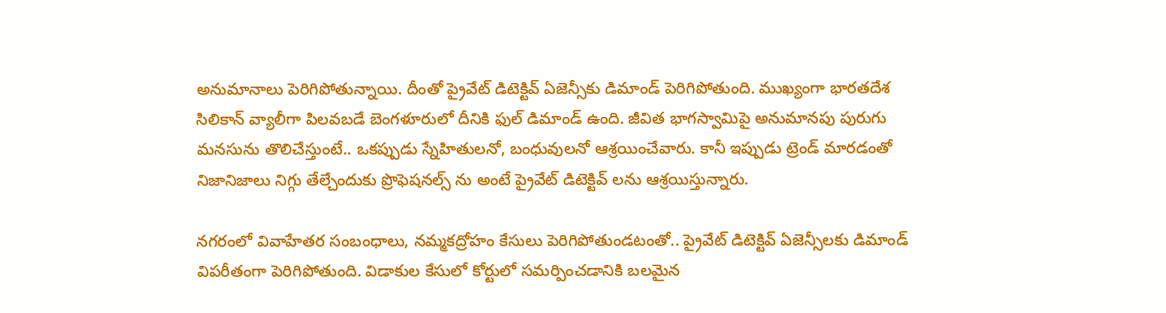అనుమానాలు పెరిగిపోతున్నాయి. దీంతో ప్రైవేట్ డిటెక్టివ్ ఏజెన్సీకు డిమాండ్ పెరిగిపోతుంది. ముఖ్యంగా భారతదేశ సిలికాన్ వ్యాలీగా పిలవబడే బెంగళూరులో దీనికి ఫుల్ డిమాండ్ ఉంది. జీవిత భాగస్వామిపై అనుమానపు పురుగు మనసును తొలిచేస్తుంటే.. ఒకప్పుడు స్నేహితులనో, బంధువులనో ఆశ్రయించేవారు. కానీ ఇప్పుడు ట్రెండ్ మారడంతో నిజానిజాలు నిగ్గు తేల్చేందుకు ప్రొఫెషనల్స్ ను అంటే ప్రైవేట్ డిటెక్టివ్ లను ఆశ్రయిస్తున్నారు.

నగరంలో వివాహేతర సంబంధాలు, నమ్మకద్రోహం కేసులు పెరిగిపోతుండటంతో.. ప్రైవేట్ డిటెక్టివ్ ఏజెన్సీలకు డిమాండ్ విపరీతంగా పెరిగిపోతుంది. విడాకుల కేసులో కోర్టులో సమర్పించడానికి బలమైన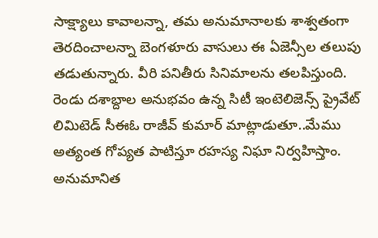సాక్ష్యాలు కావాలన్నా, తమ అనుమానాలకు శాశ్వతంగా తెరదించాలన్నా బెంగళూరు వాసులు ఈ ఏజెన్సీల తలుపు తడుతున్నారు. వీరి పనితీరు సినిమాలను తలపిస్తుంది. రెండు దశాబ్దాల అనుభవం ఉన్న సిటీ ఇంటెలిజెన్స్ ప్రైవేట్ లిమిటెడ్ సీఈఓ రాజీవ్ కుమార్ మాట్లాడుతూ..మేము అత్యంత గోప్యత పాటిస్తూ రహస్య నిఘా నిర్వహిస్తాం. అనుమానిత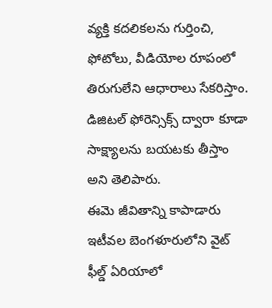వ్యక్తి కదలికలను గుర్తించి, ఫోటోలు, వీడియోల రూపంలో తిరుగులేని ఆధారాలు సేకరిస్తాం. డిజిటల్ ఫోరెన్సిక్స్ ద్వారా కూడా సాక్ష్యాలను బయటకు తీస్తాం అని తెలిపారు.
ఈమె జీవితాన్ని కాపాడారు
ఇటీవల బెంగళూరులోని వైట్ ఫీల్డ్ ఏరియాలో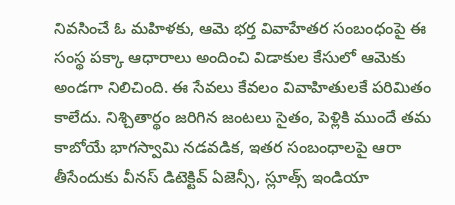నివసించే ఓ మహిళకు, ఆమె భర్త వివాహేతర సంబంధంపై ఈ సంస్థ పక్కా ఆధారాలు అందించి విడాకుల కేసులో ఆమెకు అండగా నిలిచింది. ఈ సేవలు కేవలం వివాహితులకే పరిమితం కాలేదు. నిశ్చితార్థం జరిగిన జంటలు సైతం, పెళ్లికి ముందే తమ కాబోయే భాగస్వామి నడవడిక, ఇతర సంబంధాలపై ఆరా తీసేందుకు వీనస్ డిటెక్టివ్ ఏజెన్సీ, స్లూత్స్ ఇండియా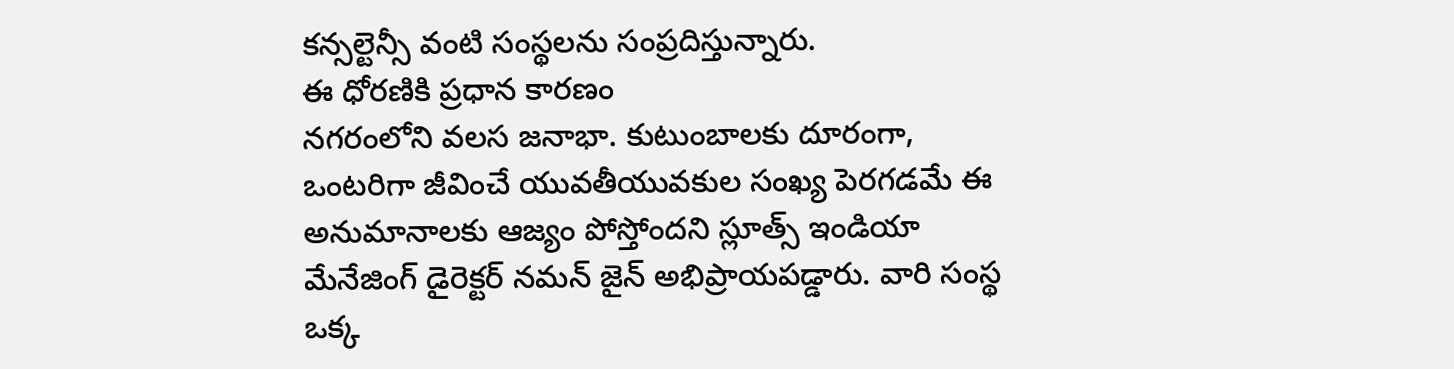కన్సల్టెన్సీ వంటి సంస్థలను సంప్రదిస్తున్నారు.
ఈ ధోరణికి ప్రధాన కారణం
నగరంలోని వలస జనాభా. కుటుంబాలకు దూరంగా, ఒంటరిగా జీవించే యువతీయువకుల సంఖ్య పెరగడమే ఈ అనుమానాలకు ఆజ్యం పోస్తోందని స్లూత్స్ ఇండియా మేనేజింగ్ డైరెక్టర్ నమన్ జైన్ అభిప్రాయపడ్డారు. వారి సంస్థ ఒక్క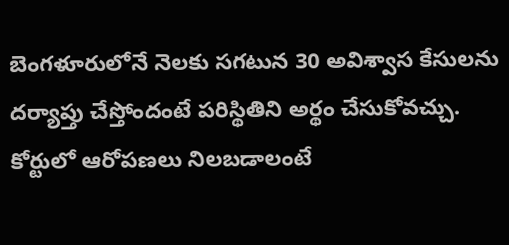బెంగళూరులోనే నెలకు సగటున 30 అవిశ్వాస కేసులను దర్యాప్తు చేస్తోందంటే పరిస్థితిని అర్థం చేసుకోవచ్చు.
కోర్టులో ఆరోపణలు నిలబడాలంటే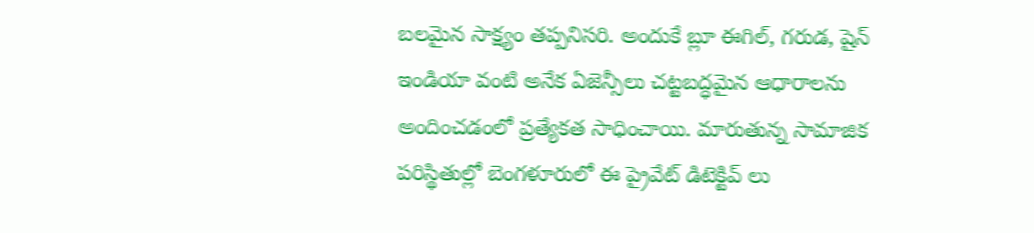బలమైన సాక్ష్యం తప్పనిసరి. అందుకే బ్లూ ఈగిల్, గరుడ, షైన్ ఇండియా వంటి అనేక ఏజెన్సీలు చట్టబద్ధమైన ఆధారాలను అందించడంలో ప్రత్యేకత సాధించాయి. మారుతున్న సామాజిక పరిస్థితుల్లో బెంగళూరులో ఈ ప్రైవేట్ డిటెక్టివ్ లు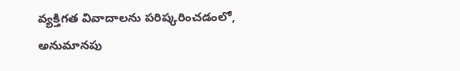వ్యక్తిగత వివాదాలను పరిష్కరించడంలో, అనుమానపు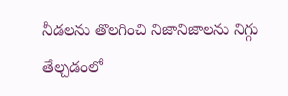నీడలను తొలగించి నిజానిజాలను నిగ్గు తేల్చడంలో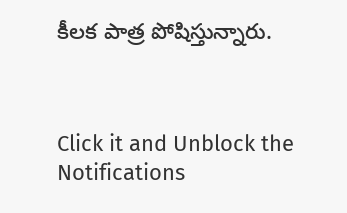కీలక పాత్ర పోషిస్తున్నారు.



Click it and Unblock the Notifications